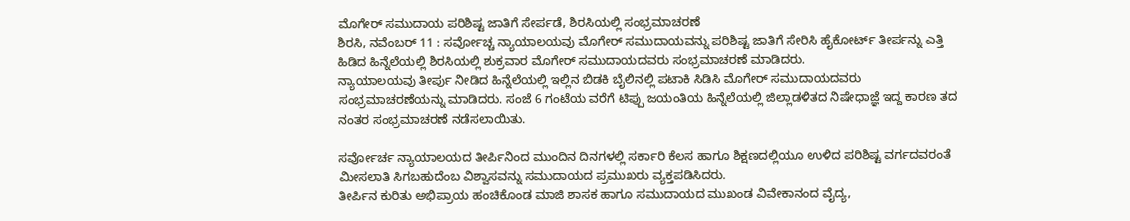ಮೊಗೇರ್ ಸಮುದಾಯ ಪರಿಶಿಷ್ಟ ಜಾತಿಗೆ ಸೇರ್ಪಡೆ, ಶಿರಸಿಯಲ್ಲಿ ಸಂಭ್ರಮಾಚರಣೆ
ಶಿರಸಿ, ನವೆಂಬರ್ 11 : ಸರ್ವೋಚ್ಚ ನ್ಯಾಯಾಲಯವು ಮೊಗೇರ್ ಸಮುದಾಯವನ್ನು ಪರಿಶಿಷ್ಟ ಜಾತಿಗೆ ಸೇರಿಸಿ ಹೈಕೋರ್ಟ್ ತೀರ್ಪನ್ನು ಎತ್ತಿ ಹಿಡಿದ ಹಿನ್ನೆಲೆಯಲ್ಲಿ ಶಿರಸಿಯಲ್ಲಿ ಶುಕ್ರವಾರ ಮೊಗೇರ್ ಸಮುದಾಯದವರು ಸಂಭ್ರಮಾಚರಣೆ ಮಾಡಿದರು.
ನ್ಯಾಯಾಲಯವು ತೀರ್ಪು ನೀಡಿದ ಹಿನ್ನೆಲೆಯಲ್ಲಿ ಇಲ್ಲಿನ ಬಿಡಕಿ ಬೈಲಿನಲ್ಲಿ ಪಟಾಕಿ ಸಿಡಿಸಿ ಮೊಗೇರ್ ಸಮುದಾಯದವರು ಸಂಭ್ರಮಾಚರಣೆಯನ್ನು ಮಾಡಿದರು. ಸಂಜೆ 6 ಗಂಟೆಯ ವರೆಗೆ ಟಿಪ್ಪು ಜಯಂತಿಯ ಹಿನ್ನೆಲೆಯಲ್ಲಿ ಜಿಲ್ಲಾಡಳಿತದ ನಿಷೇಧಾಜ್ಞೆ ಇದ್ದ ಕಾರಣ ತದ ನಂತರ ಸಂಭ್ರಮಾಚರಣೆ ನಡೆಸಲಾಯಿತು.

ಸರ್ವೋರ್ಚ ನ್ಯಾಯಾಲಯದ ತೀರ್ಪಿನಿಂದ ಮುಂದಿನ ದಿನಗಳಲ್ಲಿ ಸರ್ಕಾರಿ ಕೆಲಸ ಹಾಗೂ ಶಿಕ್ಷಣದಲ್ಲಿಯೂ ಉಳಿದ ಪರಿಶಿಷ್ಟ ವರ್ಗದವರಂತೆ ಮೀಸಲಾತಿ ಸಿಗಬಹುದೆಂಬ ವಿಶ್ವಾಸವನ್ನು ಸಮುದಾಯದ ಪ್ರಮುಖರು ವ್ಯಕ್ತಪಡಿಸಿದರು.
ತೀರ್ಪಿನ ಕುರಿತು ಅಭಿಪ್ರಾಯ ಹಂಚಿಕೊಂಡ ಮಾಜಿ ಶಾಸಕ ಹಾಗೂ ಸಮುದಾಯದ ಮುಖಂಡ ವಿವೇಕಾನಂದ ವೈದ್ಯ,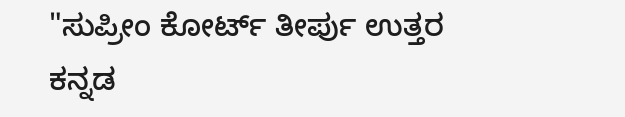"ಸುಪ್ರೀಂ ಕೋರ್ಟ್ ತೀರ್ಪು ಉತ್ತರ ಕನ್ನಡ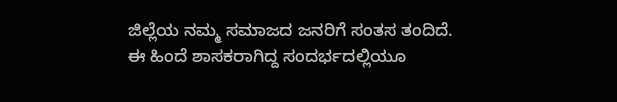ಜಿಲ್ಲೆಯ ನಮ್ಮ ಸಮಾಜದ ಜನರಿಗೆ ಸಂತಸ ತಂದಿದೆ.
ಈ ಹಿಂದೆ ಶಾಸಕರಾಗಿದ್ದ ಸಂದರ್ಭದಲ್ಲಿಯೂ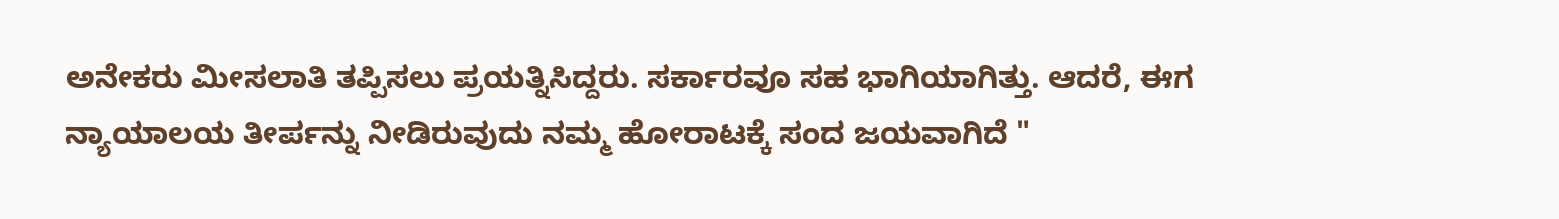ಅನೇಕರು ಮೀಸಲಾತಿ ತಪ್ಪಿಸಲು ಪ್ರಯತ್ನಿಸಿದ್ದರು. ಸರ್ಕಾರವೂ ಸಹ ಭಾಗಿಯಾಗಿತ್ತು. ಆದರೆ, ಈಗ ನ್ಯಾಯಾಲಯ ತೀರ್ಪನ್ನು ನೀಡಿರುವುದು ನಮ್ಮ ಹೋರಾಟಕ್ಕೆ ಸಂದ ಜಯವಾಗಿದೆ "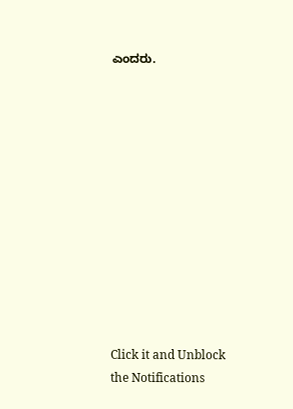ಎಂದರು.












Click it and Unblock the Notifications